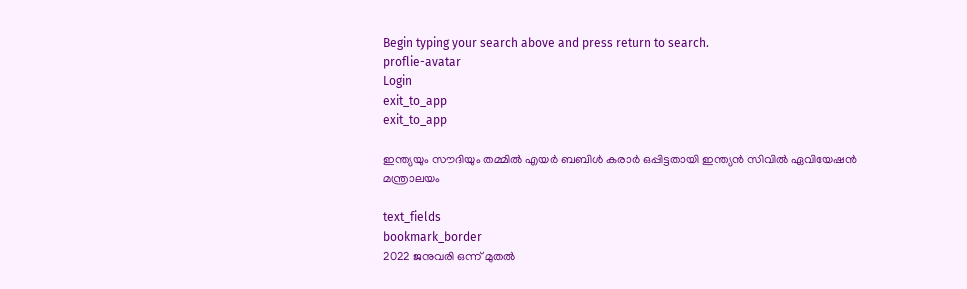Begin typing your search above and press return to search.
proflie-avatar
Login
exit_to_app
exit_to_app

ഇന്ത്യയും സൗദിയും തമ്മിൽ എയർ ബബിൾ കരാർ ഒപ്പിട്ടതായി ഇന്ത്യൻ സിവിൽ ഏവിയേഷൻ മന്ത്രാലയം

text_fields
bookmark_border
2022 ജനുവരി ഒന്ന് മുതൽ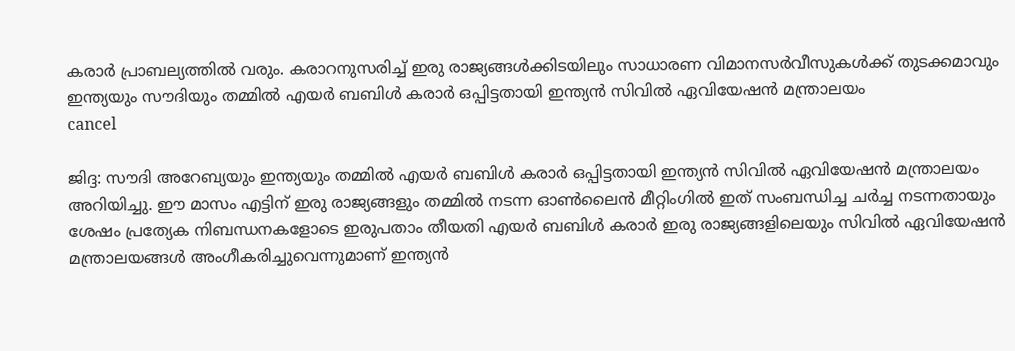കരാർ പ്രാബല്യത്തിൽ വരും. കരാറനുസരിച്ച് ഇരു രാജ്യങ്ങൾക്കിടയിലും സാധാരണ വിമാനസർവീസുകൾക്ക് തുടക്കമാവും
ഇന്ത്യയും സൗദിയും തമ്മിൽ എയർ ബബിൾ കരാർ ഒപ്പിട്ടതായി ഇന്ത്യൻ സിവിൽ ഏവിയേഷൻ മന്ത്രാലയം
cancel

ജിദ്ദ: സൗദി അറേബ്യയും ഇന്ത്യയും തമ്മിൽ എയർ ബബിൾ കരാർ ഒപ്പിട്ടതായി ഇന്ത്യൻ സിവിൽ ഏവിയേഷൻ മന്ത്രാലയം അറിയിച്ചു. ഈ മാസം എട്ടിന് ഇരു രാജ്യങ്ങളും തമ്മിൽ നടന്ന ഓൺലൈൻ മീറ്റിംഗിൽ ഇത് സംബന്ധിച്ച ചർച്ച നടന്നതായും ശേഷം പ്രത്യേക നിബന്ധനകളോടെ ഇരുപതാം തീയതി എയർ ബബിൾ കരാർ ഇരു രാജ്യങ്ങളിലെയും സിവിൽ ഏവിയേഷൻ മന്ത്രാലയങ്ങൾ അംഗീകരിച്ചുവെന്നുമാണ് ഇന്ത്യൻ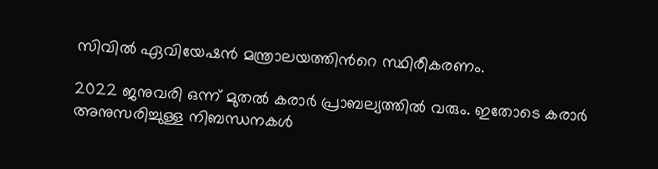സിവിൽ ഏവിയേഷൻ മന്ത്രാലയത്തിന്‍റെ സ്ഥിരീകരണം.

2022 ജനുവരി ഒന്ന് മുതൽ കരാർ പ്രാബല്യത്തിൽ വരും. ഇതോടെ കരാർ അനുസരിച്ചുള്ള നിബന്ധനകൾ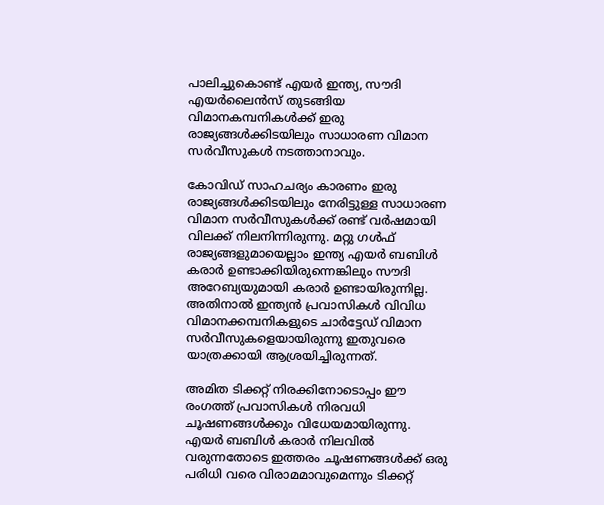പാലിച്ചുകൊണ്ട് എയർ ഇന്ത്യ, സൗദി എയർലൈൻസ് തുടങ്ങിയ വിമാനകമ്പനികൾക്ക് ഇരു രാജ്യങ്ങൾക്കിടയിലും സാധാരണ വിമാന സർവീസുകൾ നടത്താനാവും.

കോവിഡ് സാഹചര്യം കാരണം ഇരു രാജ്യങ്ങൾക്കിടയിലും നേരിട്ടുള്ള സാധാരണ വിമാന സർവീസുകൾക്ക് രണ്ട് വർഷമായി വിലക്ക് നിലനിന്നിരുന്നു. മറ്റു ഗൾഫ് രാജ്യങ്ങളുമായെല്ലാം ഇന്ത്യ എയർ ബബിൾ കരാർ ഉണ്ടാക്കിയിരുന്നെങ്കിലും സൗദി അറേബ്യയുമായി കരാർ ഉണ്ടായിരുന്നില്ല. അതിനാൽ ഇന്ത്യൻ പ്രവാസികൾ വിവിധ വിമാനക്കമ്പനികളുടെ ചാർട്ടേഡ് വിമാന സർവീസുകളെയായിരുന്നു ഇതുവരെ യാത്രക്കായി ആശ്രയിച്ചിരുന്നത്.

അമിത ടിക്കറ്റ് നിരക്കിനോടൊപ്പം ഈ രംഗത്ത് പ്രവാസികൾ നിരവധി ചൂഷണങ്ങൾക്കും വിധേയമായിരുന്നു. എയർ ബബിൾ കരാർ നിലവിൽ വരുന്നതോടെ ഇത്തരം ചൂഷണങ്ങൾക്ക് ഒരു പരിധി വരെ വിരാമമാവുമെന്നും ടിക്കറ്റ്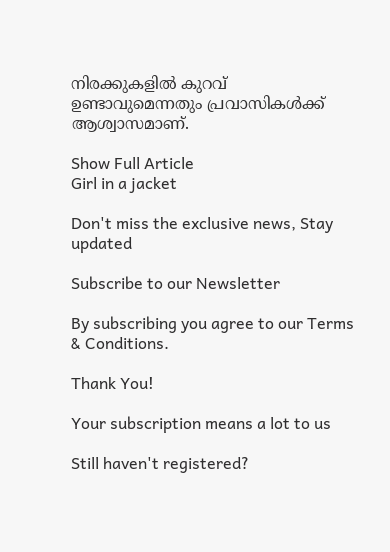നിരക്കുകളിൽ കുറവ് ഉണ്ടാവുമെന്നതും പ്രവാസികൾക്ക് ആശ്വാസമാണ്.

Show Full Article
Girl in a jacket

Don't miss the exclusive news, Stay updated

Subscribe to our Newsletter

By subscribing you agree to our Terms & Conditions.

Thank You!

Your subscription means a lot to us

Still haven't registered?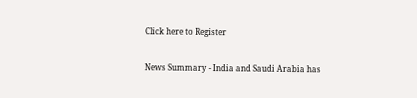Click here to Register

News Summary - India and Saudi Arabia has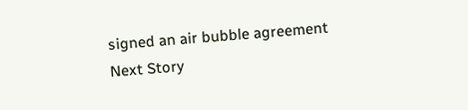signed an air bubble agreement
Next Story